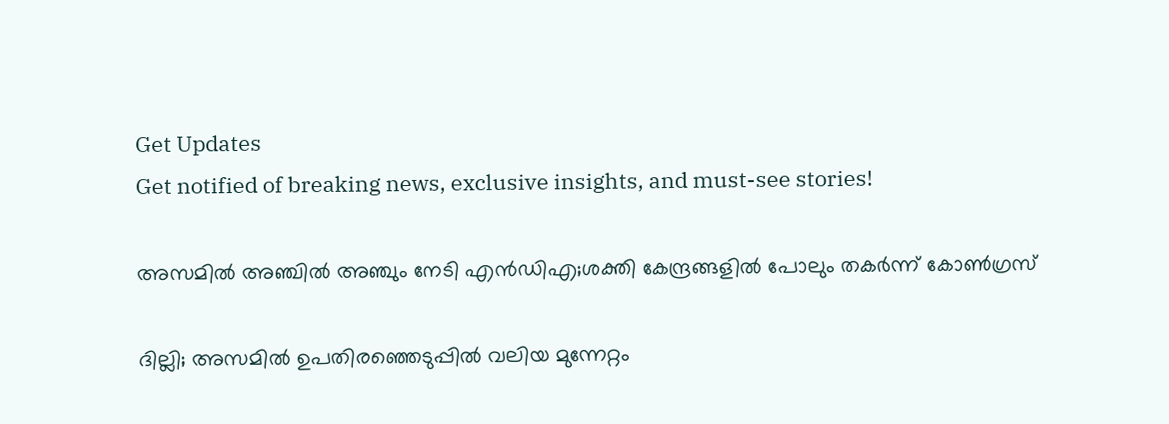Get Updates
Get notified of breaking news, exclusive insights, and must-see stories!

അസമിൽ അഞ്ചിൽ അഞ്ചും നേടി എൻഡിഎ;ശക്തി കേന്ദ്രങ്ങളിൽ പോലും തകർന്ന് കോൺഗ്രസ്

ദില്ലി; അസമിൽ ഉപതിരഞ്ഞെടുപ്പിൽ വലിയ മുന്നേറ്റം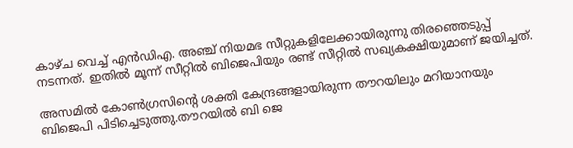കാഴ്ച വെച്ച് എൻഡിഎ. അഞ്ച് നിയമഭ സീറ്റുകളിലേക്കായിരുന്നു തിരഞ്ഞെടുപ്പ് നടന്നത്. ഇതിൽ മൂന്ന് സീറ്റിൽ ബിജെപിയും രണ്ട് സീറ്റിൽ സഖ്യകക്ഷിയുമാണ് ജയിച്ചത്.

അസമിൽ കോൺഗ്രസിന്റെ ശക്തി കേന്ദ്രങ്ങളായിരുന്ന തൗറയിലും മറിയാനയും ബിജെപി പിടിച്ചെടുത്തു.തൗറയിൽ ബി ജെ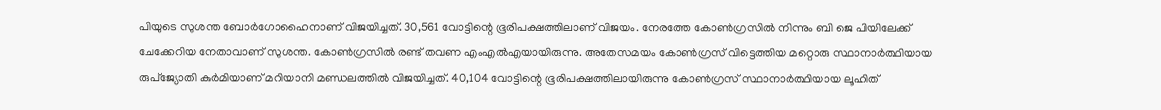പിയുടെ സുശന്ത ബോർഗോഹൈനാണ് വിജയിച്ചത്. 30,561 വോട്ടിന്റെ ഭൂരിപക്ഷത്തിലാണ് വിജയം. നേരത്തേ കോൺഗ്രസിൽ നിന്നും ബി ജെ പിയിലേക്ക് ചേക്കേറിയ നേതാവാണ് സുശന്ത. കോൺഗ്രസിൽ രണ്ട് തവണ എംഎൽഎയായിരുന്നു. അതേസമയം കോൺഗ്രസ് വിട്ടെത്തിയ മറ്റൊരു സ്ഥാനാർത്ഥിയായ രുപ്ജ്യോതി കുർമിയാണ് മറിയാനി മണ്ഡലത്തിൽ വിജയിച്ചത്. 40,104 വോട്ടിന്റെ ഭൂരിപക്ഷത്തിലായിരുന്നു കോൺഗ്രസ് സ്ഥാനാർത്ഥിയായ ലൂഹിത്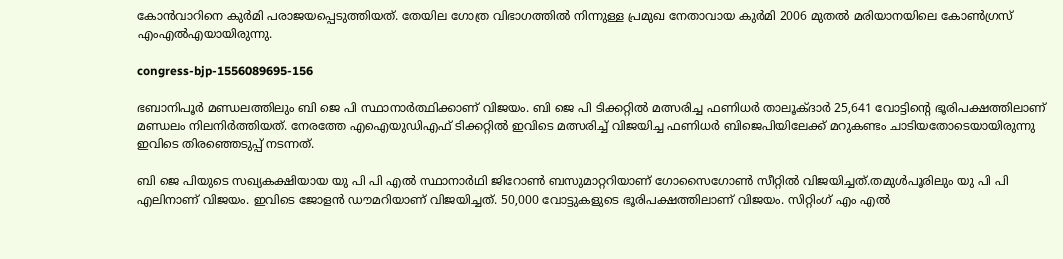കോൻവാറിനെ കുർമി പരാജയപ്പെടുത്തിയത്. തേയില ഗോത്ര വിഭാഗത്തിൽ നിന്നുള്ള പ്രമുഖ നേതാവായ കുർമി 2006 മുതൽ മരിയാനയിലെ കോൺഗ്രസ് എംഎൽഎയായിരുന്നു.

congress-bjp-1556089695-156

ഭബാനിപൂർ മണ്ഡലത്തിലും ബി ജെ പി സ്ഥാനാർത്ഥിക്കാണ് വിജയം. ബി ജെ പി ടിക്കറ്റിൽ മത്സരിച്ച ഫണിധർ താലൂക്ദാർ 25,641 വോട്ടിന്റെ ഭൂരിപക്ഷത്തിലാണ് മണ്ഡലം നിലനിർത്തിയത്. നേരത്തേ എഐയുഡിഎഫ് ടിക്കറ്റിൽ ഇവിടെ മത്സരിച്ച് വിജയിച്ച ഫണിധർ ബിജെപിയിലേക്ക് മറുകണ്ടം ചാടിയതോടെയായിരുന്നു ഇവിടെ തിരഞ്ഞെടുപ്പ് നടന്നത്.

ബി ജെ പിയുടെ സഖ്യകക്ഷിയായ യു പി പി എൽ സ്ഥാനാർഥി ജിറോൺ ബസുമാറ്ററിയാണ് ഗോസൈഗോൺ സീറ്റിൽ വിജയിച്ചത്.തമുൾപൂരിലും യു പി പി എലിനാണ് വിജയം. ഇവിടെ ജോളൻ ഡൗമറിയാണ് വിജയിച്ചത്. 50,000 വോട്ടുകളുടെ ഭൂരിപക്ഷത്തിലാണ് വിജയം. സിറ്റിംഗ് എം എൽ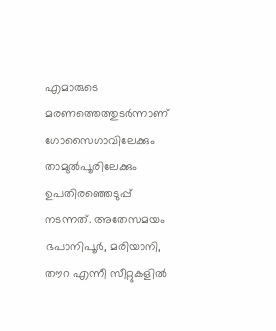എമാരുടെ മരണത്തെത്തുടർന്നാണ് ഗോസൈഗാവിലേക്കും താമുൽപൂരിലേക്കും ഉപതിരഞ്ഞെടുപ്പ് നടന്നത്. അതേസമയം ഭപാനിപൂർ, മരിയാനി, തൗറ എന്നീ സീറ്റുകളിൽ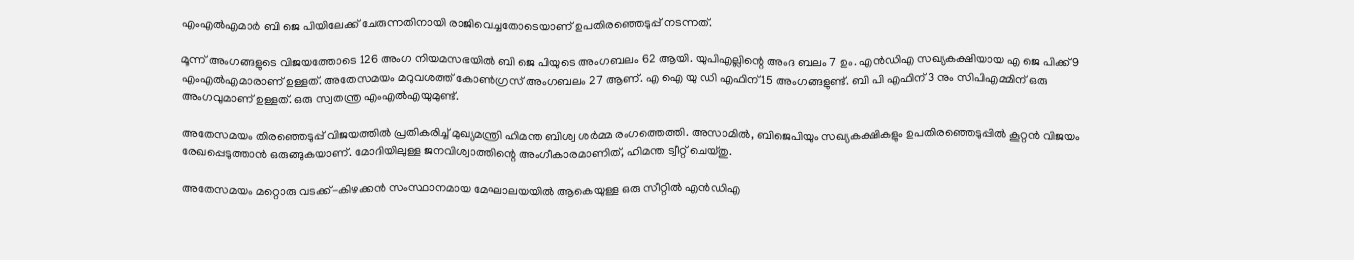എംഎൽഎമാർ ബി ജെ പിയിലേക്ക് ചേരുന്നതിനായി രാജിവെച്ചതോടെയാണ് ഉപതിരഞ്ഞെടുപ്പ് നടന്നത്.

മൂന്ന് അംഗങ്ങളുടെ വിജയത്തോടെ 126 അംഗ നിയമസഭയിൽ ബി ജെ പിയുടെ അംഗബലം 62 ആയി. യുപിഎല്ലിന്റെ അംദ ബലം 7 ഉം. എൻഡിഎ സഖ്യകക്ഷിയായ എ ജെ പിക്ക് 9 എംഎൽഎമാരാണ് ഉള്ളത്. അതേസമയം മറുവശത്ത് കോൺഗ്രസ് അംഗബലം 27 ആണ്. എ ഐ യു ഡി എഫിന് 15 അംഗങ്ങളുണ്ട്. ബി പി എഫിന് 3 നും സിപിഎമ്മിന് ഒരു അംഗവുമാണ് ഉള്ളത്. ഒരു സ്വതന്ത്ര എംഎൽഎയുമുണ്ട്.

അതേസമയം തിരഞ്ഞെടുപ്പ് വിജയത്തിൽ പ്രതികരിച്ച് മുഖ്യമന്ത്രി ഹിമന്ത ബിശ്വ ശർമ്മ രംഗത്തെത്തി. അസാമിൽ, ബിജെപിയും സഖ്യകക്ഷികളും ഉപതിരഞ്ഞെടുപ്പിൽ കൂറ്റൻ വിജയം രേഖപ്പെടുത്താൻ ഒരുങ്ങുകയാണ്. മോദിയിലുള്ള ജനവിശ്വാത്തിന്റെ അംഗീകാരമാണിത്, ഹിമന്ത ട്വീറ്റ് ചെയ്തു.

അതേസമയം മറ്റൊരു വടക്ക്-കിഴക്കൻ സംസ്ഥാനമായ മേഘാലയയിൽ ആകെയുള്ള ഒരു സീറ്റിൽ എൻഡിഎ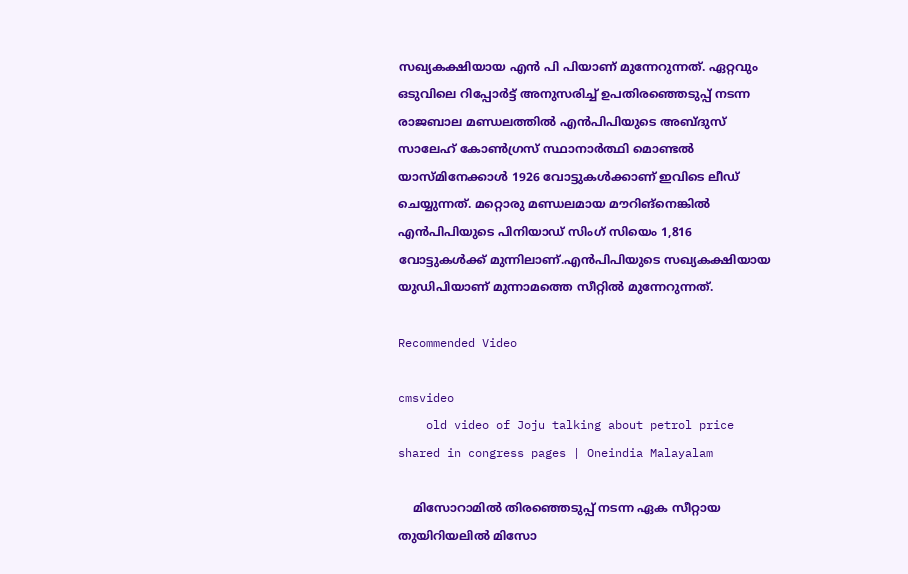സഖ്യകക്ഷിയായ എൻ പി പിയാണ് മുന്നേറുന്നത്. ഏറ്റവും ഒടുവിലെ റിപ്പോർട്ട് അനുസരിച്ച് ഉപതിരഞ്ഞെടുപ്പ് നടന്ന രാജബാല മണ്ഡലത്തിൽ എൻപിപിയുടെ അബ്ദുസ് സാലേഹ് കോൺഗ്രസ് സ്ഥാനാർത്ഥി മൊണ്ടൽ യാസ്മിനേക്കാൾ 1926 വോട്ടുകൾക്കാണ് ഇവിടെ ലീഡ് ചെയ്യുന്നത്. മറ്റൊരു മണ്ഡലമായ മൗറിങ്നെങ്കിൽ എൻപിപിയുടെ പിനിയാഡ് സിംഗ് സിയെം 1,816 വോട്ടുകൾക്ക് മുന്നിലാണ്.എൻപിപിയുടെ സഖ്യകക്ഷിയായ യുഡിപിയാണ് മുന്നാമത്തെ സീറ്റിൽ മുന്നേറുന്നത്.

Recommended Video

cmsvideo
    old video of Joju talking about petrol price shared in congress pages | Oneindia Malayalam

    മിസോറാമിൽ തിരഞ്ഞെടുപ്പ് നടന്ന ഏക സീറ്റായ തുയിറിയലിൽ മിസോ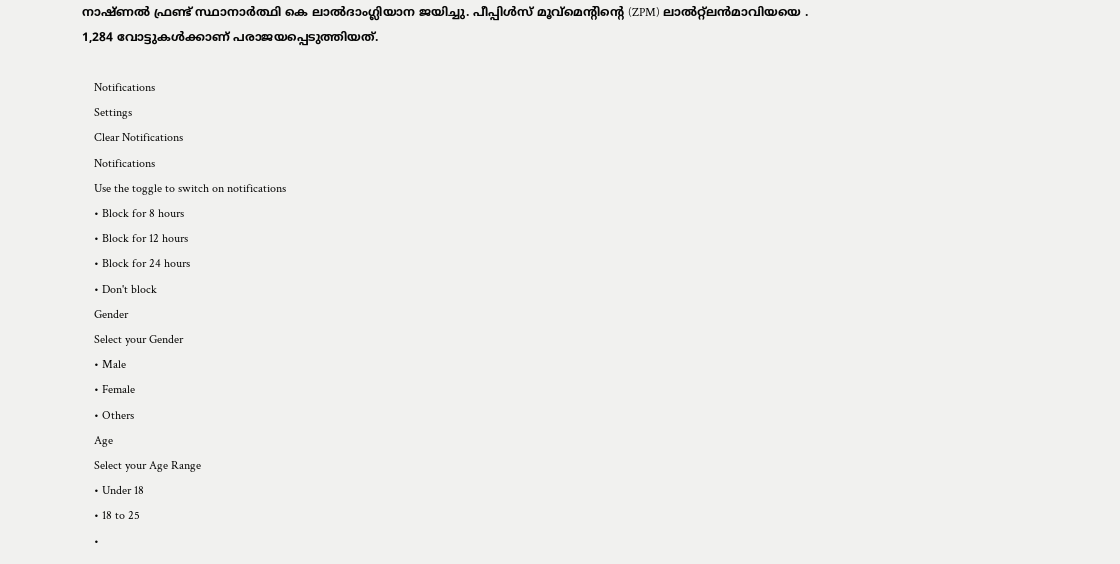നാഷ്ണൽ ഫ്രണ്ട് സ്ഥാനാർത്ഥി കെ ലാൽദാംഗ്ലിയാന ജയിച്ചു. പീപ്പിൾസ് മൂവ്‌മെന്റിന്റെ (ZPM) ലാൽറ്റ്ലൻമാവിയയെ . 1,284 വോട്ടുകൾക്കാണ് പരാജയപ്പെടുത്തിയത്.

    Notifications
    Settings
    Clear Notifications
    Notifications
    Use the toggle to switch on notifications
    • Block for 8 hours
    • Block for 12 hours
    • Block for 24 hours
    • Don't block
    Gender
    Select your Gender
    • Male
    • Female
    • Others
    Age
    Select your Age Range
    • Under 18
    • 18 to 25
    •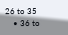26 to 35
    • 36 to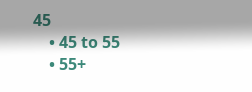45
    • 45 to 55
    • 55+